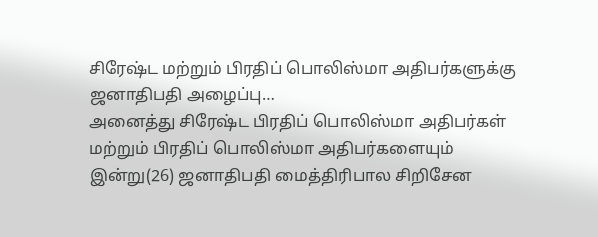சிரேஷ்ட மற்றும் பிரதிப் பொலிஸ்மா அதிபர்களுக்கு ஜனாதிபதி அழைப்பு…
அனைத்து சிரேஷ்ட பிரதிப் பொலிஸ்மா அதிபர்கள் மற்றும் பிரதிப் பொலிஸ்மா அதிபர்களையும் இன்று(26) ஜனாதிபதி மைத்திரிபால சிறிசேன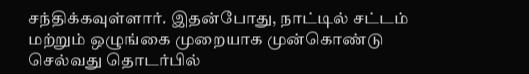சந்திக்கவுள்ளார். இதன்போது, நாட்டில் சட்டம் மற்றும் ஒழுங்கை முறையாக முன்கொண்டு செல்வது தொடர்பில்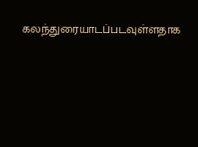கலந்துரையாடப்படவுள்ளதாக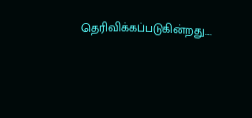தெரிவிக்கப்படுகின்றது....